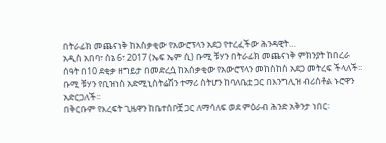በትራፊክ መጨናነቅ ከአስቃቂው የአውሮፕላን አደጋ የተረፈችው ሕንዳዊት…
አዲስ አበባ፣ ሰኔ 6፣ 2017 (ኤፍ ኤም ሲ) ቡሚ ቹሃን በትራፊክ መጨናነቅ ምክንያት ከበረራ ሰዓት በ10 ደቂቃ ዘግይታ በመድረሷ ከአሰቃቂው የአውሮፕላን መከስከስ አደጋ መትረፍ ችላለች፡፡
ቡሚ ቹሃን የቢዝነስ አድሚኒስትሬሽን ተማሪ ስትሆን ከባለቤቷ ጋር በእንግሊዝ ብሪስቶል ኑሮዋን አድርጋለች፡፡
በቅርቡም የእረፍት ጊዜዋን ከቤተሰቦቿ ጋር ለማሳለፍ ወደ ምዕራብ ሕንድ አቅንታ ነበር፡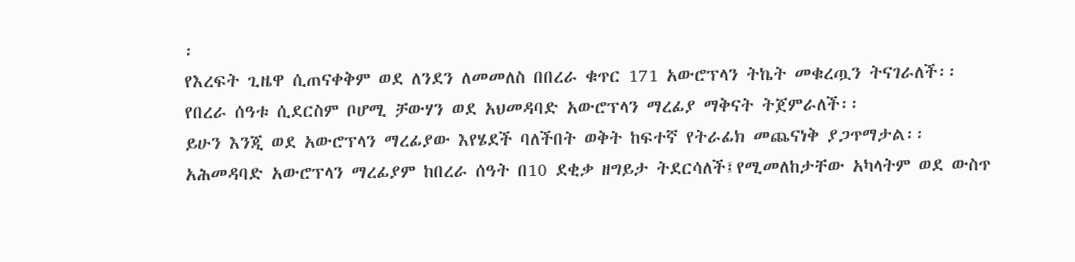፡
የእረፍት ጊዜዋ ሲጠናቀቅም ወደ ለንደን ለመመለስ በበረራ ቁጥር 171 አውሮፕላን ትኬት መቁረጧን ትናገራለች፡፡
የበረራ ሰዓቱ ሲደርስም ቦሆሚ ቻውሃን ወደ አህመዳባድ አውሮፕላን ማረፊያ ማቅናት ትጀምራለች፡፡
ይሁን እንጂ ወደ አውሮፕላን ማረፊያው እየሄደች ባለችበት ወቅት ከፍተኛ የትራፊክ መጨናነቅ ያጋጥማታል፡፡
አሕመዳባድ አውሮፕላን ማረፊያም ከበረራ ሰዓት በ10 ደቂቃ ዘግይታ ትደርሳለች፤የሚመለከታቸው አካላትም ወደ ውስጥ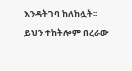እንዳትገባ ከለከሏት፡፡
ይህን ተከትሎም በረራው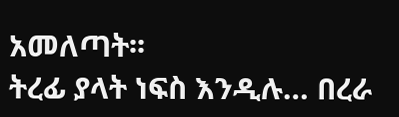አመለጣት፡፡
ትረፊ ያላት ነፍስ እንዲሉ… በረራ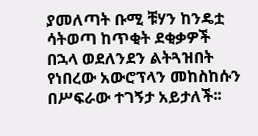ያመለጣት ቡሚ ቹሃን ከንዴቷ ሳትወጣ ከጥቂት ደቂቃዎች በኋላ ወደለንደን ልትጓዝበት የነበረው አውሮፕላን መከስከሱን በሥፍራው ተገኝታ አይታለች፡፡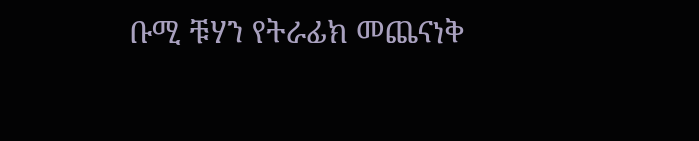ቡሚ ቹሃን የትራፊክ መጨናነቅ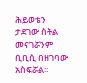ሕይወቴን ታደገው ስትል መናገሯንም ቢቢሲ በዘገባው አስፍሯል፡፡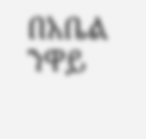በአቤል ንዋይ